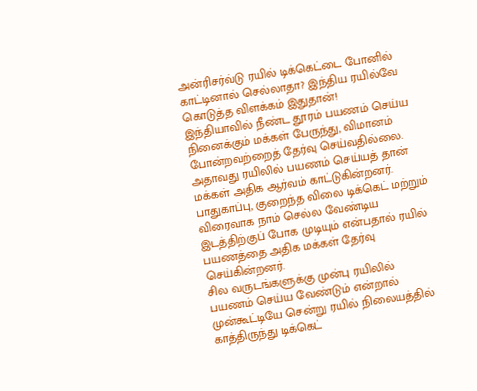அன்ரிசர்வ்டு ரயில் டிக்கெட்டை போனில் காட்டினால் செல்லாதா? இந்திய ரயில்வே கொடுத்த விளக்கம் இதுதான்!
இந்தியாவில் நீண்ட தூரம் பயணம் செய்ய நினைக்கும் மக்கள் பேருந்து, விமானம் போன்றவற்றைத் தேர்வு செய்வதில்லை. அதாவது ரயிலில் பயணம் செய்யத் தான் மக்கள் அதிக ஆர்வம் காட்டுகின்றனர். பாதுகாப்பு, குறைந்த விலை டிக்கெட் மற்றும் விரைவாக நாம் செல்ல வேண்டிய இடத்திற்குப் போக முடியும் என்பதால் ரயில் பயணத்தை அதிக மக்கள் தேர்வு செய்கின்றனர்.
சில வருடங்களுக்கு முன்பு ரயிலில் பயணம் செய்ய வேண்டும் என்றால் முன்கூட்டியே சென்று ரயில் நிலையத்தில் காத்திருந்து டிக்கெட்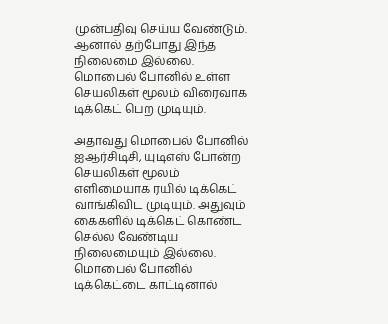முன்பதிவு செய்ய வேண்டும். ஆனால் தற்போது இந்த நிலைமை இல்லை. மொபைல் போனில் உள்ள செயலிகள் மூலம் விரைவாக டிக்கெட் பெற முடியும்.

அதாவது மொபைல் போனில் ஐஆர்சிடிசி, யுடிஎஸ் போன்ற செயலிகள் மூலம் எளிமையாக ரயில் டிக்கெட் வாங்கிவிட முடியும். அதுவும் கைகளில் டிக்கெட் கொண்ட செல்ல வேண்டிய நிலைமையும் இல்லை. மொபைல் போனில் டிக்கெட்டை காட்டினால்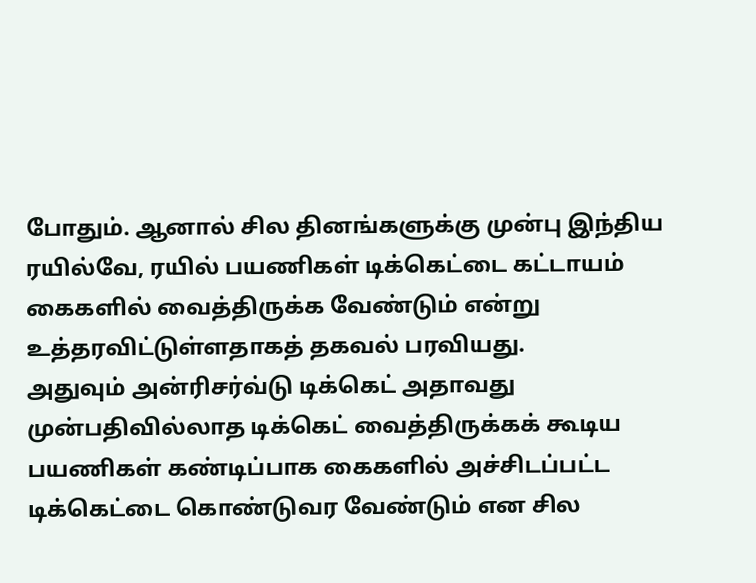போதும். ஆனால் சில தினங்களுக்கு முன்பு இந்திய ரயில்வே, ரயில் பயணிகள் டிக்கெட்டை கட்டாயம் கைகளில் வைத்திருக்க வேண்டும் என்று உத்தரவிட்டுள்ளதாகத் தகவல் பரவியது.
அதுவும் அன்ரிசர்வ்டு டிக்கெட் அதாவது முன்பதிவில்லாத டிக்கெட் வைத்திருக்கக் கூடிய பயணிகள் கண்டிப்பாக கைகளில் அச்சிடப்பட்ட டிக்கெட்டை கொண்டுவர வேண்டும் என சில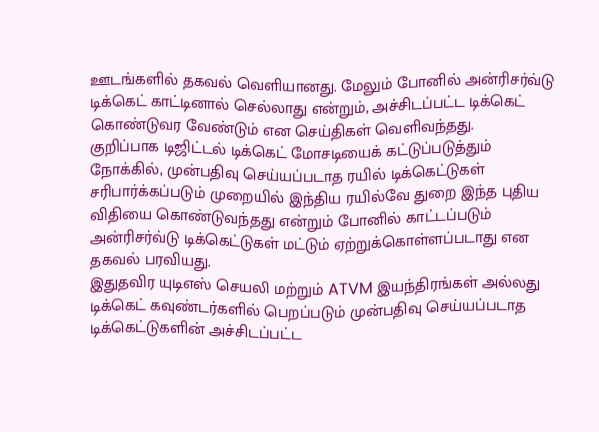ஊடங்களில் தகவல் வெளியானது. மேலும் போனில் அன்ரிசர்வ்டு டிக்கெட் காட்டினால் செல்லாது என்றும், அச்சிடப்பட்ட டிக்கெட் கொண்டுவர வேண்டும் என செய்திகள் வெளிவந்தது.
குறிப்பாக டிஜிட்டல் டிக்கெட் மோசடியைக் கட்டுப்படுத்தும் நோக்கில், முன்பதிவு செய்யப்படாத ரயில் டிக்கெட்டுகள் சரிபார்க்கப்படும் முறையில் இந்திய ரயில்வே துறை இந்த புதிய விதியை கொண்டுவந்தது என்றும் போனில் காட்டப்படும் அன்ரிசர்வ்டு டிக்கெட்டுகள் மட்டும் ஏற்றுக்கொள்ளப்படாது என தகவல் பரவியது.
இதுதவிர யுடிஎஸ் செயலி மற்றும் ATVM இயந்திரங்கள் அல்லது டிக்கெட் கவுண்டர்களில் பெறப்படும் முன்பதிவு செய்யப்படாத டிக்கெட்டுகளின் அச்சிடப்பட்ட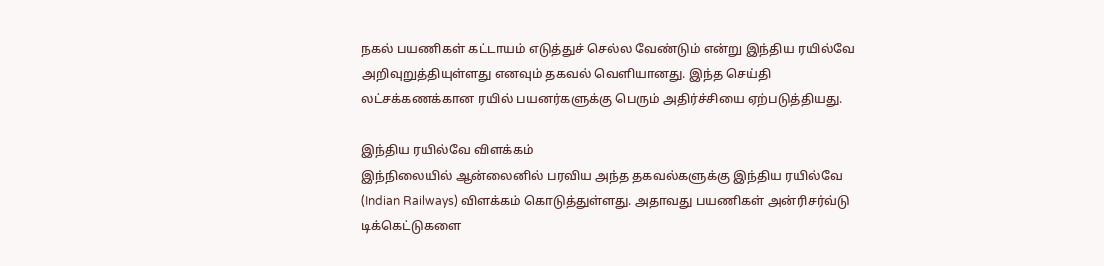நகல் பயணிகள் கட்டாயம் எடுத்துச் செல்ல வேண்டும் என்று இந்திய ரயில்வே அறிவுறுத்தியுள்ளது எனவும் தகவல் வெளியானது. இந்த செய்தி லட்சக்கணக்கான ரயில் பயனர்களுக்கு பெரும் அதிர்ச்சியை ஏற்படுத்தியது.

இந்திய ரயில்வே விளக்கம்
இந்நிலையில் ஆன்லைனில் பரவிய அந்த தகவல்களுக்கு இந்திய ரயில்வே (Indian Railways) விளக்கம் கொடுத்துள்ளது. அதாவது பயணிகள் அன்ரிசர்வ்டு டிக்கெட்டுகளை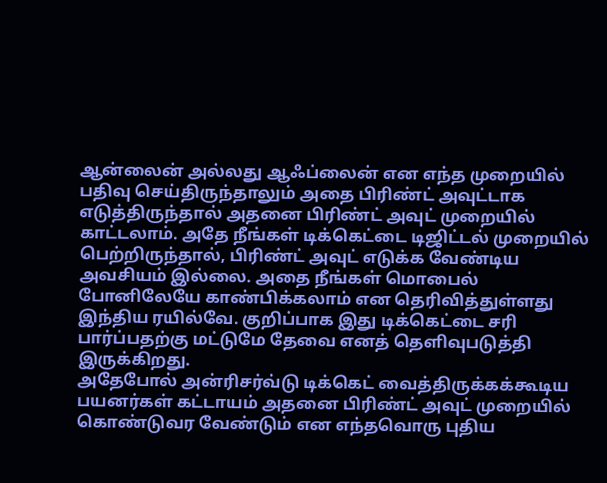ஆன்லைன் அல்லது ஆஃப்லைன் என எந்த முறையில் பதிவு செய்திருந்தாலும் அதை பிரிண்ட் அவுட்டாக எடுத்திருந்தால் அதனை பிரிண்ட் அவுட் முறையில் காட்டலாம். அதே நீங்கள் டிக்கெட்டை டிஜிட்டல் முறையில் பெற்றிருந்தால், பிரிண்ட் அவுட் எடுக்க வேண்டிய அவசியம் இல்லை. அதை நீங்கள் மொபைல் போனிலேயே காண்பிக்கலாம் என தெரிவித்துள்ளது இந்திய ரயில்வே. குறிப்பாக இது டிக்கெட்டை சரி பார்ப்பதற்கு மட்டுமே தேவை எனத் தெளிவுபடுத்தி இருக்கிறது.
அதேபோல் அன்ரிசர்வ்டு டிக்கெட் வைத்திருக்கக்கூடிய பயனர்கள் கட்டாயம் அதனை பிரிண்ட் அவுட் முறையில் கொண்டுவர வேண்டும் என எந்தவொரு புதிய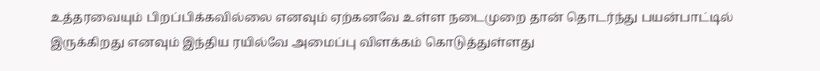உத்தரவையும் பிறப்பிக்கவில்லை எனவும் ஏற்கனவே உள்ள நடைமுறை தான் தொடர்ந்து பயன்பாட்டில் இருக்கிறது எனவும் இந்திய ரயில்வே அமைப்பு விளக்கம் கொடுத்துள்ளது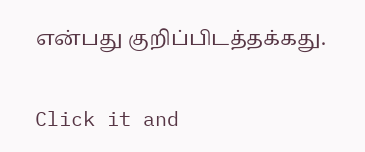என்பது குறிப்பிடத்தக்கது.


Click it and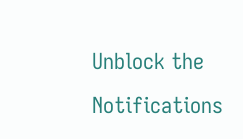Unblock the Notifications